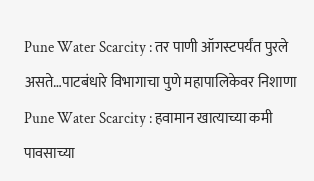Pune Water Scarcity : तर पाणी ऑगस्टपर्यंत पुरले असते…पाटबंधारे विभागाचा पुणे महापालिकेवर निशाणा
Pune Water Scarcity : हवामान खात्याच्या कमी पावसाच्या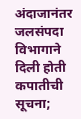अंदाजानंतर जलसंपदा विभागाने दिली होती कपातीची सूचना;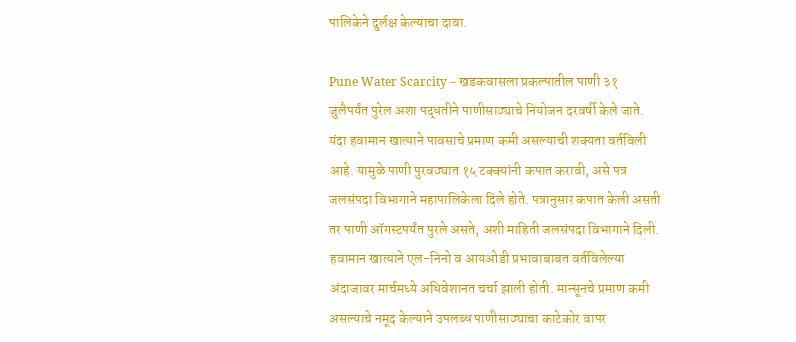पालिकेने दुर्लक्ष केल्याचा दावा.

Pune Water Scarcity – खडकवासला प्रकल्पातील पाणी ३१ जुलैपर्यंत पुरेल अशा पद्धतीने पाणीसाठ्याचे नियोजन दरवर्षी केले जाते. यंदा हवामान खात्याने पावसाचे प्रमाण कमी असल्याची शक्यता वर्तविली आहे. यामुळे पाणी पुरवठ्यात १५ टक्क्यांनी कपात करावी, असे पत्र जलसंपदा विभागाने महापालिकेला दिले होते. पत्रानुसार कपात केली असती तर पाणी ऑगस्टपर्यंत पुरले असते, अशी माहिती जलसंपदा विभागाने दिली.
हवामान खात्याने एल-निनो व आयओडी प्रभावाबाबत वर्तविलेल्या अंदाजावर मार्चमध्ये अधिवेशानत चर्चा झाली होती. मान्सूनचे प्रमाण कमी असल्याचे नमूद केल्याने उपलब्ध पाणीसाठ्याचा काटेकोर वापर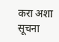करा अशा सूचना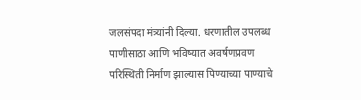जलसंपदा मंत्र्यांनी दिल्या. धरणातील उपलब्ध पाणीसाठा आणि भविष्यात अवर्षणप्रवण परिस्थिती निर्माण झाल्यास पिण्याच्या पाण्याचे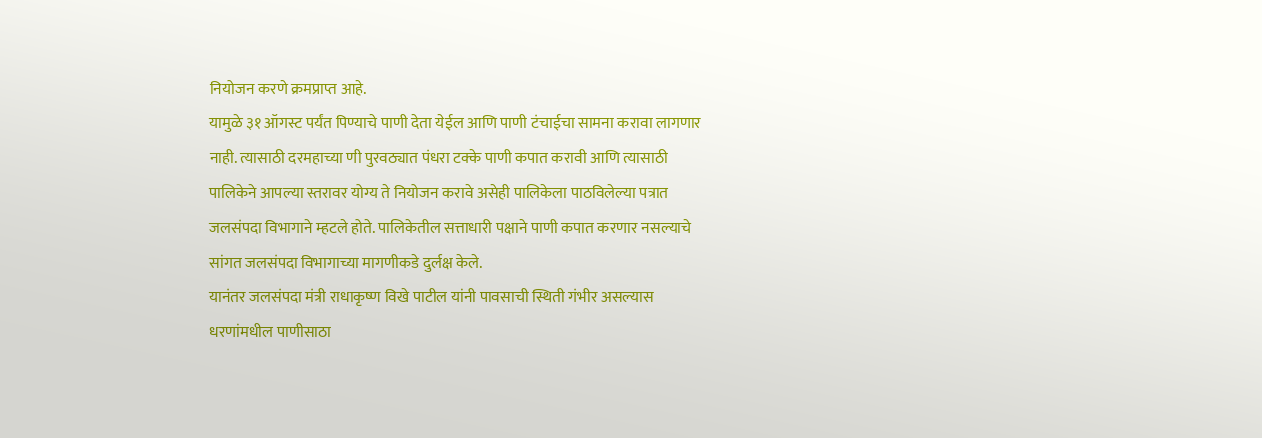नियोजन करणे क्रमप्राप्त आहे.
यामुळे ३१ ऑगस्ट पर्यंत पिण्याचे पाणी देता येईल आणि पाणी टंचाईचा सामना करावा लागणार नाही. त्यासाठी दरमहाच्या णी पुरवठ्यात पंधरा टक्के पाणी कपात करावी आणि त्यासाठी पालिकेने आपल्या स्तरावर योग्य ते नियोजन करावे असेही पालिकेला पाठविलेल्या पत्रात जलसंपदा विभागाने म्हटले होते. पालिकेतील सत्ताधारी पक्षाने पाणी कपात करणार नसल्याचे सांगत जलसंपदा विभागाच्या मागणीकडे दुर्लक्ष केले.
यानंतर जलसंपदा मंत्री राधाकृष्ण विखे पाटील यांनी पावसाची स्थिती गंभीर असल्यास धरणांमधील पाणीसाठा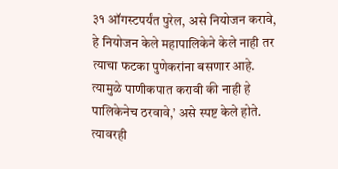३१ ऑगस्टपर्यंत पुरेल, असे नियोजन करावे, हे नियोजन केले महापालिकेने केले नाही तर त्याचा फटका पुणेकरांना बसणार आहे. त्यामुळे पाणीकपात करावी की नाही हे पालिकेनेच ठरवावे,’ असे स्पष्ट केले होते. त्यावरही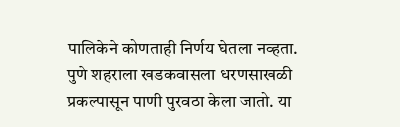पालिकेने कोणताही निर्णय घेतला नव्हता.
पुणे शहराला खडकवासला धरणसाखळी प्रकल्पासून पाणी पुरवठा केला जातो. या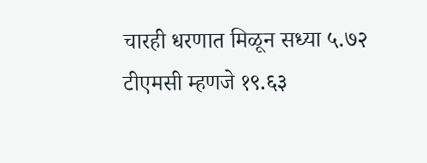चारही धरणात मिळून सध्या ५.७२ टीएमसी म्हणजे १९.६३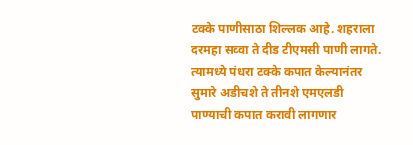टक्के पाणीसाठा शिल्लक आहे. शहराला दरमहा सव्वा ते दीड टीएमसी पाणी लागते. त्यामध्ये पंधरा टक्के कपात केल्यानंतर सुमारे अडीचशे ते तीनशे एमएलडी पाण्याची कपात करावी लागणार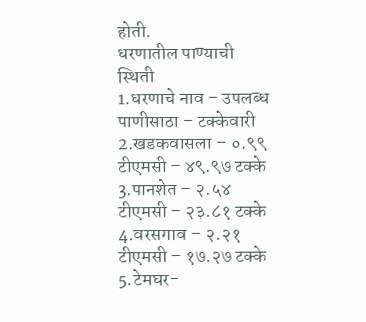होती.
धरणातील पाण्याची स्थिती
1.धरणाचे नाव – उपलब्ध पाणीसाठा – टक्केवारी
2.खडकवासला – ०.९९ टीएमसी – ४९.९७ टक्के
3.पानशेत – २.५४ टीएमसी – २३.८१ टक्के
4.वरसगाव – २.२१ टीएमसी – १७.२७ टक्के
5.टेमघर-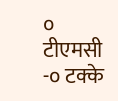० टीएमसी -० टक्के